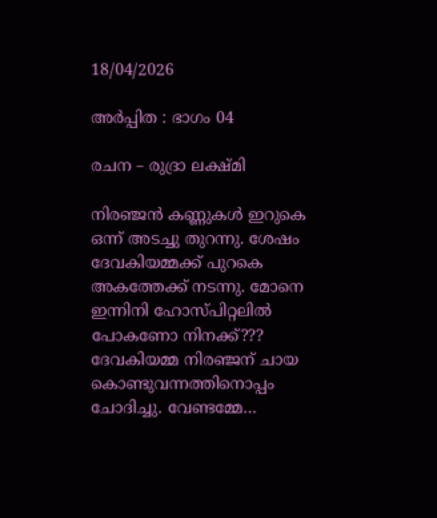18/04/2026

അർപ്പിത : ഭാഗം 04

രചന – രുദ്രാ ലക്ഷ്മി

നിരഞ്ജൻ കണ്ണുകൾ ഇറുകെ ഒന്ന് അടച്ചു തുറന്നു. ശേഷം ദേവകിയമ്മക്ക് പുറകെ അകത്തേക്ക് നടന്നു. മോനെ ഇന്നിനി ഹോസ്പിറ്റലിൽ പോകണോ നിനക്ക്??? ദേവകിയമ്മ നിരഞ്ജന് ചായ കൊണ്ടുവന്നത്തിനൊപ്പം ചോദിച്ചു. വേണ്ടമ്മേ…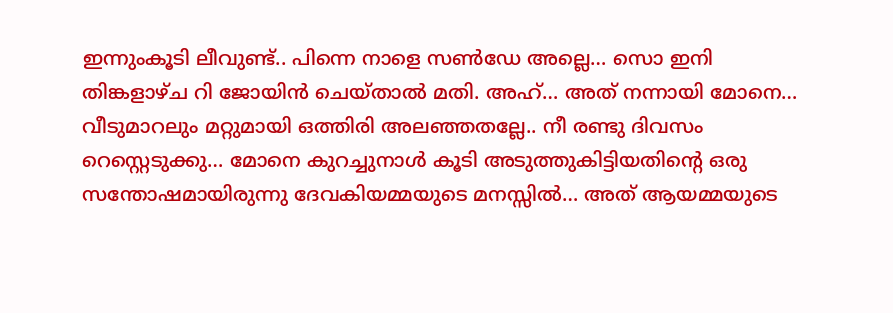ഇന്നുംകൂടി ലീവുണ്ട്.. പിന്നെ നാളെ സൺ‌ഡേ അല്ലെ… സൊ ഇനി തിങ്കളാഴ്ച റി ജോയിൻ ചെയ്താൽ മതി. അഹ്… അത് നന്നായി മോനെ… വീടുമാറലും മറ്റുമായി ഒത്തിരി അലഞ്ഞതല്ലേ.. നീ രണ്ടു ദിവസം റെസ്റ്റെടുക്കു… മോനെ കുറച്ചുനാൾ കൂടി അടുത്തുകിട്ടിയതിന്റെ ഒരു സന്തോഷമായിരുന്നു ദേവകിയമ്മയുടെ മനസ്സിൽ… അത് ആയമ്മയുടെ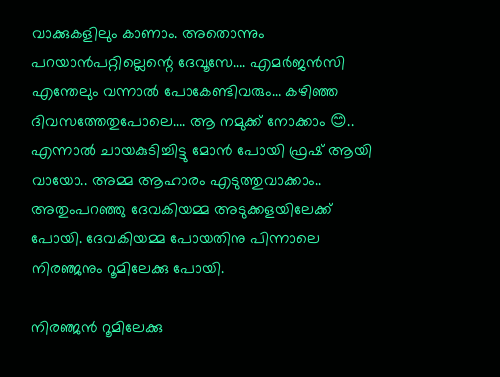വാക്കുകളിലും കാണാം. അതൊന്നും പറയാൻപറ്റില്ലെന്റെ ദേവൂസേ…. എമർജൻസി എന്തേലും വന്നാൽ പോകേണ്ടിവരും… കഴിഞ്ഞ ദിവസത്തേതുപോലെ…. ആ നമുക്ക് നോക്കാം 😊.. എന്നാൽ ചായകുടിച്ചിട്ടു മോൻ പോയി ഫ്രഷ് ആയി വായോ.. അമ്മ ആഹാരം എടുത്തുവാക്കാം.. അതുംപറഞ്ഞു ദേവകിയമ്മ അടുക്കളയിലേക്ക് പോയി. ദേവകിയമ്മ പോയതിനു പിന്നാലെ നിരഞ്ജനും റൂമിലേക്കു പോയി.

നിരഞ്ജൻ റൂമിലേക്കു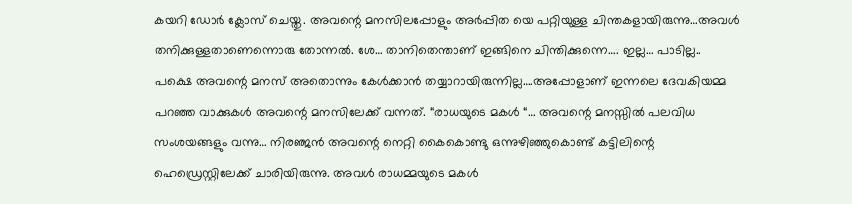കയറി ഡോർ ക്ലോസ് ചെയ്തു. അവന്റെ മനസിലപ്പോളും അർപ്പിത യെ പറ്റിയുള്ള ചിന്തകളായിരുന്നു…അവൾ തനിക്കുള്ളതാണെന്നൊരു തോന്നൽ. ശേ… താനിതെന്താണ് ഇങ്ങിനെ ചിന്തിക്കുന്നെ…. ഇല്ല… പാടില്ല.. പക്ഷെ അവന്റെ മനസ് അതൊന്നും കേൾക്കാൻ തയ്യാറായിരുന്നില്ല….അപ്പോളാണ് ഇന്നലെ ദേവകിയമ്മ പറഞ്ഞ വാക്കുകൾ അവന്റെ മനസിലേക്ക് വന്നത്. “രാധയുടെ മകൾ “… അവന്റെ മനസ്സിൽ പലവിധ സംശയങ്ങളും വന്നു… നിരഞ്ജൻ അവന്റെ നെറ്റി കൈകൊണ്ടു ഒന്നുഴിഞ്ഞുകൊണ്ട് കട്ടിലിന്റെ ഹെഡ്രെസ്റ്റിലേക്ക് ചാരിയിരുന്നു. അവൾ രാധമ്മയുടെ മകൾ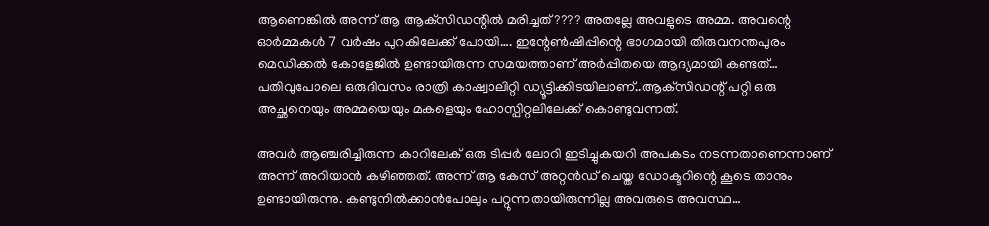ആണെങ്കിൽ അന്ന് ആ ആക്‌സിഡന്റിൽ മരിച്ചത്???? അതല്ലേ അവളുടെ അമ്മ. അവന്റെ ഓർമ്മകൾ 7 വർഷം പുറകിലേക്ക് പോയി…. ഇന്റേൺഷിപ്പിന്റെ ഭാഗമായി തിരുവനന്തപുരം മെഡിക്കൽ കോളേജിൽ ഉണ്ടായിരുന്ന സമയത്താണ് അർപ്പിതയെ ആദ്യമായി കണ്ടത്… പതിവുപോലെ ഒരുദിവസം രാത്രി കാഷ്വാലിറ്റി ഡ്യൂട്ടിക്കിടയിലാണ്..ആക്‌സിഡന്റ് പറ്റി ഒരു അച്ഛനെയും അമ്മയെയും മകളെയും ഹോസ്പിറ്റലിലേക്ക് കൊണ്ടുവന്നത്.

അവർ ആഞ്ചരിച്ചിരുന്ന കാറിലേക് ഒരു ടിപ്പർ ലോറി ഇടിച്ചുകയറി അപകടം നടന്നതാണെന്നാണ് അന്ന് അറിയാൻ കഴിഞ്ഞത്. അന്ന് ആ കേസ് അറ്റൻഡ് ചെയ്ത ഡോക്ടറിന്റെ കൂടെ താനും ഉണ്ടായിരുന്നു. കണ്ടുനിൽക്കാൻപോലും പറ്റുന്നതായിരുന്നില്ല അവരുടെ അവസ്ഥ…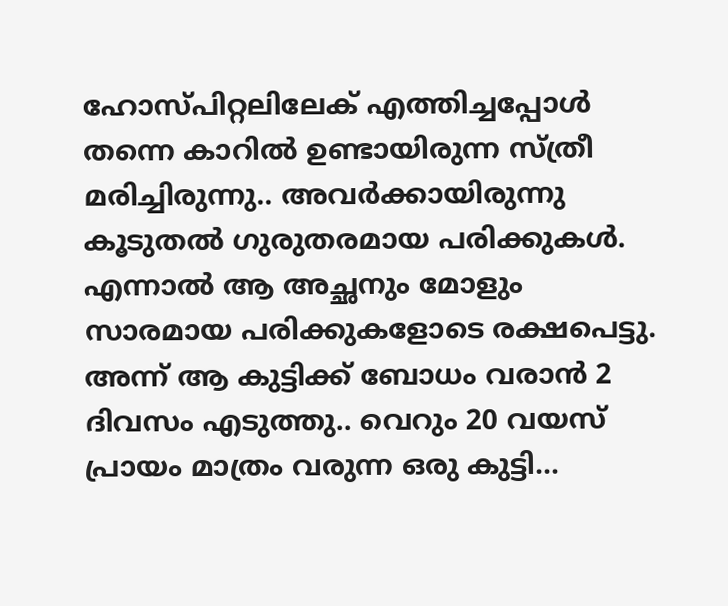ഹോസ്പിറ്റലിലേക് എത്തിച്ചപ്പോൾ തന്നെ കാറിൽ ഉണ്ടായിരുന്ന സ്ത്രീ മരിച്ചിരുന്നു.. അവർക്കായിരുന്നു കൂടുതൽ ഗുരുതരമായ പരിക്കുകൾ. എന്നാൽ ആ അച്ഛനും മോളും സാരമായ പരിക്കുകളോടെ രക്ഷപെട്ടു. അന്ന് ആ കുട്ടിക്ക് ബോധം വരാൻ 2 ദിവസം എടുത്തു.. വെറും 20 വയസ് പ്രായം മാത്രം വരുന്ന ഒരു കുട്ടി…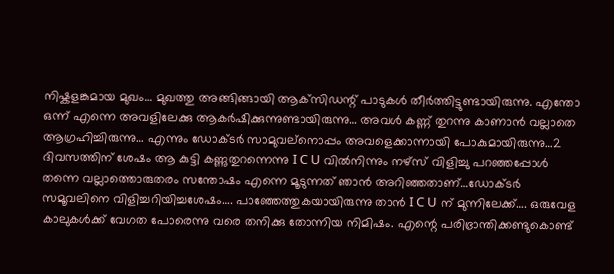നിഷ്കളങ്കമായ മുഖം… മുഖത്തു അങ്ങിങ്ങായി ആക്‌സിഡന്റ് പാടുകൾ തീർത്തിട്ടുണ്ടായിരുന്നു. എന്തോ ഒന്ന് എന്നെ അവളിലേക്കു ആകർഷിക്കുന്നുണ്ടായിരുന്നു… അവൾ കണ്ണ് തുറന്നു കാണാൻ വല്ലാതെ ആഗ്രഹിച്ചിരുന്നു… എന്നും ഡോക്ടർ സാമുവല്നൊപ്പം അവളെക്കാന്നായി പോകുമായിരുന്നു…2 ദിവസത്തിന് ശേഷം ആ കുട്ടി കണ്ണുതുറന്നെന്നു I C U വിൽനിന്നും നഴ്‌സ് വിളിച്ചു പറഞ്ഞപ്പോൾ തന്നെ വല്ലാത്തൊരുതരം സന്തോഷം എന്നെ മൂടുന്നത് ഞാൻ അറിഞ്ഞതാണ്…ഡോക്ടർ സമൂവലിനെ വിളിച്ചറിയിച്ചശേഷം…. പാഞ്ഞേത്തുകയായിരുന്നു താൻ I C U ന് മുന്നിലേക്ക്‌…. ഒരുവേള കാലുകൾക്ക് വേഗത പോരെന്നു വരെ തനിക്കു തോന്നിയ നിമിഷം. എന്റെ പരിഭ്രാന്തിക്കണ്ടുകൊണ്ട്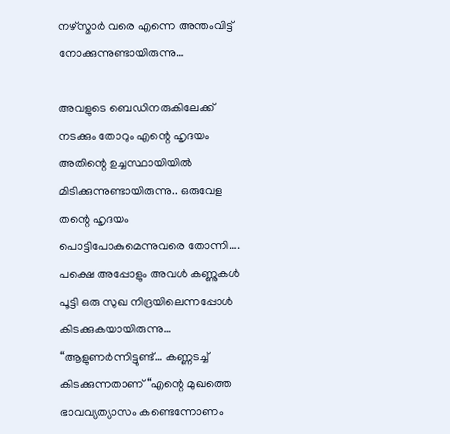നഴ്‌സ്മാർ വരെ എന്നെ അന്തംവിട്ട് നോക്കുന്നുണ്ടായിരുന്നു…

അവളുടെ ബെഡിനരുകിലേക്ക് നടക്കും തോറും എന്റെ ഹൃദയം അതിന്റെ ഉച്ചസ്ഥായിയിൽ മിടിക്കുന്നുണ്ടായിരുന്നു.. ഒരുവേള തന്റെ ഹൃദയം പൊട്ടിപോകുമെന്നുവരെ തോന്നി…. പക്ഷെ അപ്പോളും അവൾ കണ്ണുകൾ പൂട്ടി ഒരു സുഖ നിദ്രയിലെന്നപ്പോൾ കിടക്കുകയായിരുന്നു… “ആളുണർന്നിട്ടുണ്ട്… കണ്ണടച്ച് കിടക്കുന്നതാണ് “എന്റെ മുഖത്തെ ഭാവവ്യത്യാസം കണ്ടെന്നോണം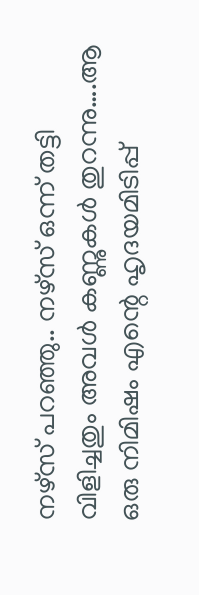നഴ്സ് പറഞ്ഞു.. നഴ്സ് ഒന്ന് തട്ടി വിളിച്ചതും അവൾ കണ്ണുകൾ തുറന്നു….ആ ഒരു നിമിഷം എന്റെ ഹൃദയമിടിപ്പ്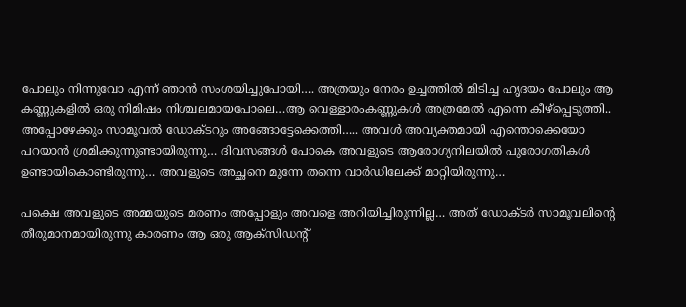പോലും നിന്നുവോ എന്ന് ഞാൻ സംശയിച്ചുപോയി…. അത്രയും നേരം ഉച്ചത്തിൽ മിടിച്ച ഹൃദയം പോലും ആ കണ്ണുകളിൽ ഒരു നിമിഷം നിശ്ചലമായപോലെ…ആ വെള്ളാരംകണ്ണുകൾ അത്രമേൽ എന്നെ കീഴ്പ്പെടുത്തി.. അപ്പോഴേക്കും സാമൂവൽ ഡോക്ടറും അങ്ങോട്ടേക്കെത്തി….. അവൾ അവ്യക്തമായി എന്തൊക്കെയോ പറയാൻ ശ്രമിക്കുന്നുണ്ടായിരുന്നു… ദിവസങ്ങൾ പോകെ അവളുടെ ആരോഗ്യനിലയിൽ പുരോഗതികൾ ഉണ്ടായികൊണ്ടിരുന്നു… അവളുടെ അച്ഛനെ മുന്നേ തന്നെ വാർഡിലേക്ക് മാറ്റിയിരുന്നു…

പക്ഷെ അവളുടെ അമ്മയുടെ മരണം അപ്പോളും അവളെ അറിയിച്ചിരുന്നില്ല… അത് ഡോക്ടർ സാമൂവലിന്റെ തീരുമാനമായിരുന്നു കാരണം ആ ഒരു ആക്സിഡന്റ്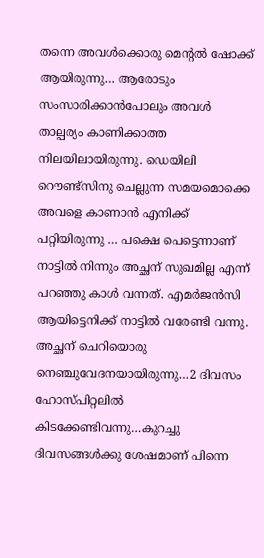തന്നെ അവൾക്കൊരു മെന്റൽ ഷോക്ക് ആയിരുന്നു… ആരോടും സംസാരിക്കാൻപോലും അവൾ താല്പര്യം കാണിക്കാത്ത നിലയിലായിരുന്നു. ഡെയിലി റൌണ്ട്സിനു ചെല്ലുന്ന സമയമൊക്കെ അവളെ കാണാൻ എനിക്ക് പറ്റിയിരുന്നു … പക്ഷെ പെട്ടെന്നാണ് നാട്ടിൽ നിന്നും അച്ഛന് സുഖമില്ല എന്ന് പറഞ്ഞു കാൾ വന്നത്. എമർജൻസി ആയിട്ടെനിക്ക് നാട്ടിൽ വരേണ്ടി വന്നു. അച്ഛന് ചെറിയൊരു നെഞ്ചുവേദനയായിരുന്നു…2 ദിവസം ഹോസ്പിറ്റലിൽ കിടക്കേണ്ടിവന്നു…കുറച്ചു ദിവസങ്ങൾക്കു ശേഷമാണ് പിന്നെ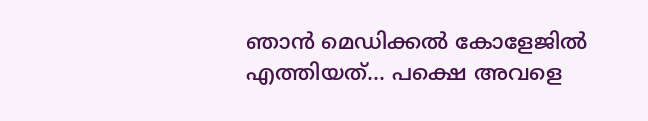ഞാൻ മെഡിക്കൽ കോളേജിൽ എത്തിയത്… പക്ഷെ അവളെ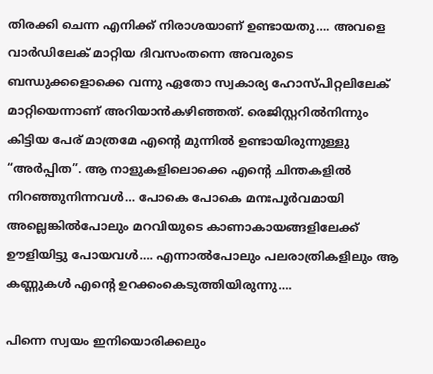തിരക്കി ചെന്ന എനിക്ക് നിരാശയാണ് ഉണ്ടായതു…. അവളെ വാർഡിലേക് മാറ്റിയ ദിവസംതന്നെ അവരുടെ ബന്ധുക്കളൊക്കെ വന്നു ഏതോ സ്വകാര്യ ഹോസ്പിറ്റലിലേക് മാറ്റിയെന്നാണ് അറിയാൻകഴിഞ്ഞത്. രെജിസ്റ്ററിൽനിന്നും കിട്ടിയ പേര് മാത്രമേ എന്റെ മുന്നിൽ ഉണ്ടായിരുന്നുള്ളു “അർപ്പിത”. ആ നാളുകളിലൊക്കെ എന്റെ ചിന്തകളിൽ നിറഞ്ഞുനിന്നവൾ… പോകെ പോകെ മനഃപൂർവമായി അല്ലെങ്കിൽപോലും മറവിയുടെ കാണാകായങ്ങളിലേക്ക് ഊളിയിട്ടു പോയവൾ…. എന്നാൽപോലും പലരാത്രികളിലും ആ കണ്ണുകൾ എന്റെ ഉറക്കംകെടുത്തിയിരുന്നു….

പിന്നെ സ്വയം ഇനിയൊരിക്കലും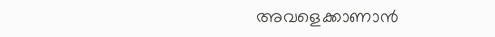അവളെക്കാണാൻ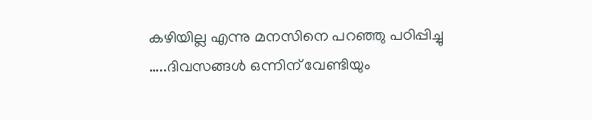കഴിയില്ല എന്നു മനസിനെ പറഞ്ഞു പഠിപ്പിച്ചു …..ദിവസങ്ങൾ ഒന്നിന് വേണ്ടിയും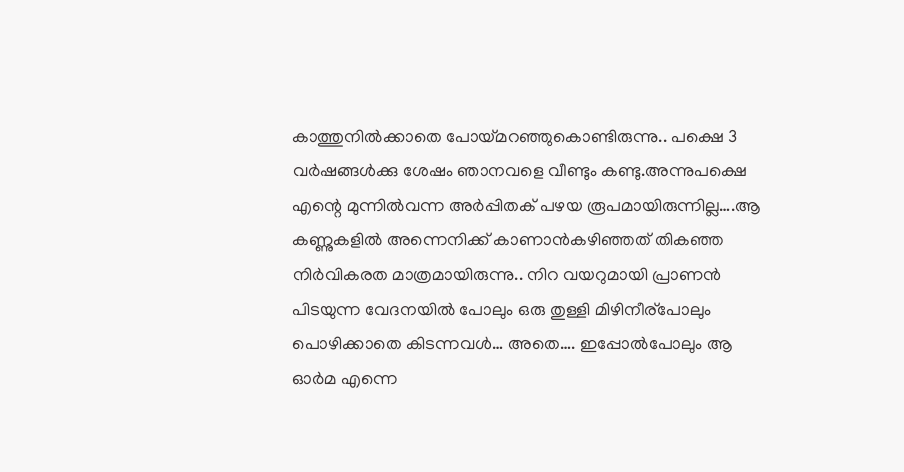കാത്തുനിൽക്കാതെ പോയ്മറഞ്ഞുകൊണ്ടിരുന്നു.. പക്ഷെ 3 വർഷങ്ങൾക്കു ശേഷം ഞാനവളെ വീണ്ടും കണ്ടു.അന്നുപക്ഷെ എന്റെ മുന്നിൽവന്ന അർപ്പിതക് പഴയ രൂപമായിരുന്നില്ല….ആ കണ്ണുകളിൽ അന്നെനിക്ക് കാണാൻകഴിഞ്ഞത് തികഞ്ഞ നിർവികരത മാത്രമായിരുന്നു.. നിറ വയറുമായി പ്രാണൻ പിടയുന്ന വേദനയിൽ പോലും ഒരു തുള്ളി മിഴിനീര്പോലും പൊഴിക്കാതെ കിടന്നവൾ… അതെ…. ഇപ്പോൽപോലും ആ ഓർമ എന്നെ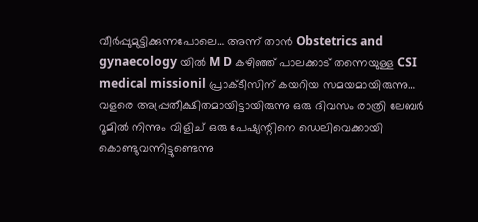വീർപ്പുമുട്ടിക്കുന്നപോലെ… അന്ന് താൻ Obstetrics and gynaecology യിൽ M D കഴിഞ്ഞ് പാലക്കാട് തന്നെയുള്ള CSI medical missionil പ്രാക്ടീസിന് കയറിയ സമയമായിരുന്നു… വളരെ അപ്പ്രതീക്ഷിതമായിട്ടായിരുന്നു ഒരു ദിവസം രാത്രി ലേബർ റൂമിൽ നിന്നും വിളിച് ഒരു പേഷ്യന്റിനെ ഡെലിവെക്കായി കൊണ്ടുവന്നിട്ടുണ്ടെന്നു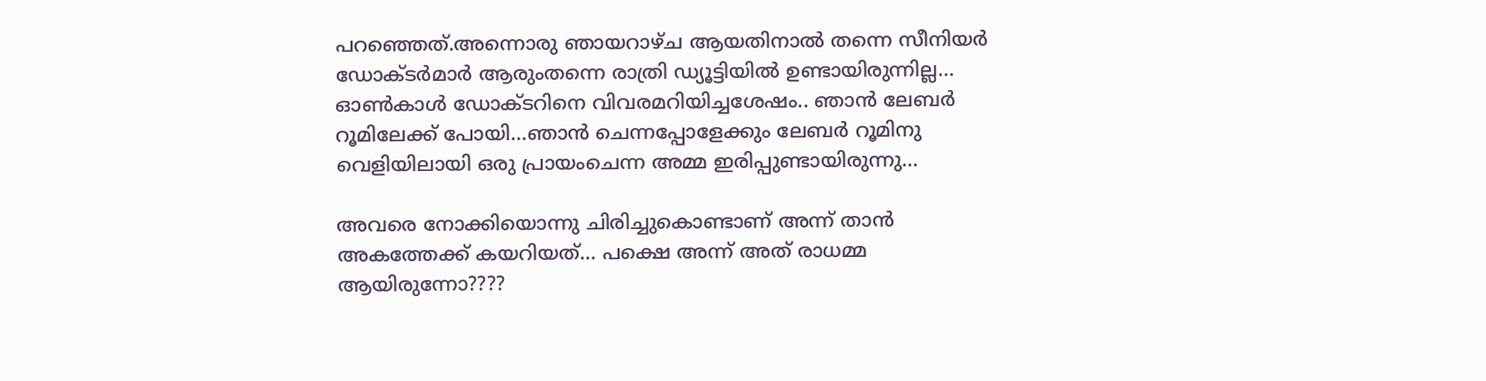പറഞ്ഞെത്.അന്നൊരു ഞായറാഴ്ച ആയതിനാൽ തന്നെ സീനിയർ ഡോക്ടർമാർ ആരുംതന്നെ രാത്രി ഡ്യൂട്ടിയിൽ ഉണ്ടായിരുന്നില്ല… ഓൺകാൾ ഡോക്ടറിനെ വിവരമറിയിച്ചശേഷം.. ഞാൻ ലേബർ റൂമിലേക്ക് പോയി…ഞാൻ ചെന്നപ്പോളേക്കും ലേബർ റൂമിനു വെളിയിലായി ഒരു പ്രായംചെന്ന അമ്മ ഇരിപ്പുണ്ടായിരുന്നു…

അവരെ നോക്കിയൊന്നു ചിരിച്ചുകൊണ്ടാണ് അന്ന് താൻ അകത്തേക്ക് കയറിയത്… പക്ഷെ അന്ന് അത് രാധമ്മ ആയിരുന്നോ????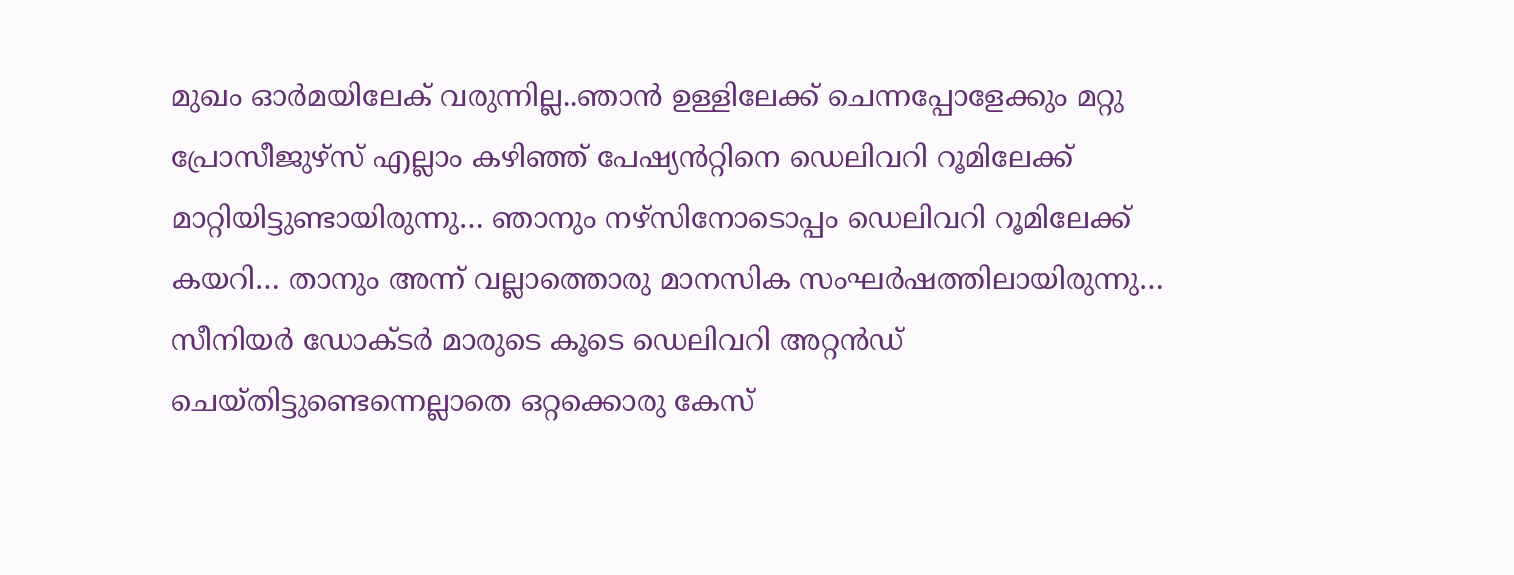മുഖം ഓർമയിലേക് വരുന്നില്ല..ഞാൻ ഉള്ളിലേക്ക് ചെന്നപ്പോളേക്കും മറ്റു പ്രോസീജുഴ്‌സ് എല്ലാം കഴിഞ്ഞ് പേഷ്യൻറ്റിനെ ഡെലിവറി റൂമിലേക്ക് മാറ്റിയിട്ടുണ്ടായിരുന്നു… ഞാനും നഴ്സിനോടൊപ്പം ഡെലിവറി റൂമിലേക്ക് കയറി… താനും അന്ന് വല്ലാത്തൊരു മാനസിക സംഘർഷത്തിലായിരുന്നു… സീനിയർ ഡോക്ടർ മാരുടെ കൂടെ ഡെലിവറി അറ്റൻഡ് ചെയ്തിട്ടുണ്ടെന്നെല്ലാതെ ഒറ്റക്കൊരു കേസ്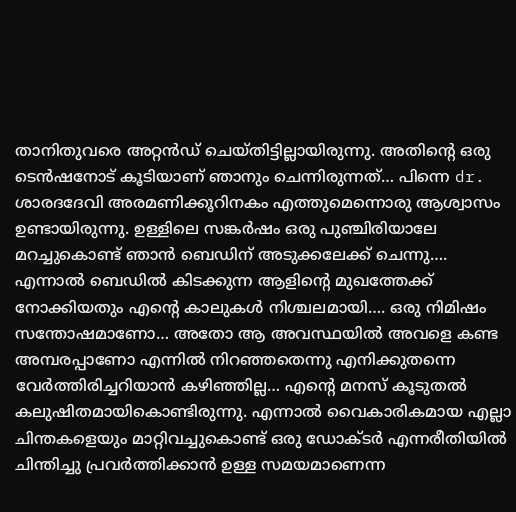താനിതുവരെ അറ്റൻഡ് ചെയ്തിട്ടില്ലായിരുന്നു. അതിന്റെ ഒരു ടെൻഷനോട് കൂടിയാണ് ഞാനും ചെന്നിരുന്നത്… പിന്നെ dr. ശാരദദേവി അരമണിക്കൂറിനകം എത്തുമെന്നൊരു ആശ്വാസം ഉണ്ടായിരുന്നു. ഉള്ളിലെ സങ്കർഷം ഒരു പുഞ്ചിരിയാലേ മറച്ചുകൊണ്ട് ഞാൻ ബെഡിന് അടുക്കലേക്ക് ചെന്നു…. എന്നാൽ ബെഡിൽ കിടക്കുന്ന ആളിന്റെ മുഖത്തേക്ക് നോക്കിയതും എന്റെ കാലുകൾ നിശ്ചലമായി…. ഒരു നിമിഷം സന്തോഷമാണോ… അതോ ആ അവസ്ഥയിൽ അവളെ കണ്ട അമ്പരപ്പാണോ എന്നിൽ നിറഞ്ഞതെന്നു എനിക്കുതന്നെ വേർത്തിരിച്ചറിയാൻ കഴിഞ്ഞില്ല… എന്റെ മനസ് കൂടുതൽ കലുഷിതമായികൊണ്ടിരുന്നു. എന്നാൽ വൈകാരികമായ എല്ലാ ചിന്തകളെയും മാറ്റിവച്ചുകൊണ്ട് ഒരു ഡോക്ടർ എന്നരീതിയിൽ ചിന്തിച്ചു പ്രവർത്തിക്കാൻ ഉള്ള സമയമാണെന്ന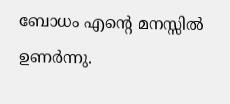ബോധം എന്റെ മനസ്സിൽ ഉണർന്നു.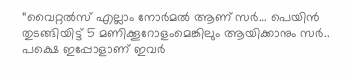“വൈറ്റൽസ് എല്ലാം നോർമൽ ആണ് സർ… പെയിൻ തുടങ്ങിയിട്ട് 5 മണിക്കൂറോളംമെങ്കിലും ആയിക്കാനും സർ.. പക്ഷെ ഇപ്പോളാണ് ഇവർ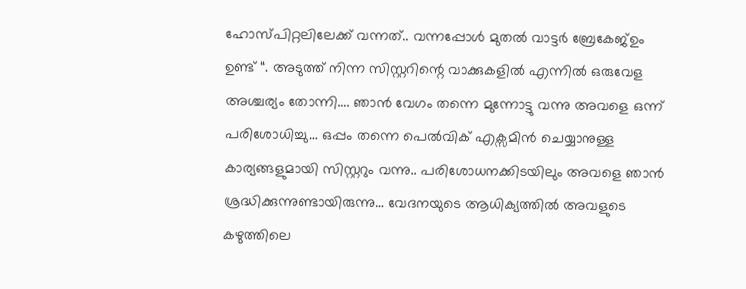ഹോസ്പിറ്റലിലേക്ക് വന്നത്.. വന്നപ്പോൾ മുതൽ വാട്ടർ ബ്രേകേജ്ഉം ഉണ്ട് “. അടുത്ത് നിന്ന സിസ്റ്ററിന്റെ വാക്കുകളിൽ എന്നിൽ ഒരുവേള അശ്ചര്യം തോന്നി…. ഞാൻ വേഗം തന്നെ മുന്നോട്ടു വന്നു അവളെ ഒന്ന് പരിശോധിച്ചു… ഒപ്പം തന്നെ പെൽവിക് എക്സമിൻ ചെയ്യാനുള്ള കാര്യങ്ങളുമായി സിസ്റ്ററും വന്നു.. പരിശോധനക്കിടയിലും അവളെ ഞാൻ ശ്രദ്ധിക്കുന്നുണ്ടായിരുന്നു… വേദനയുടെ ആധിക്യത്തിൽ അവളുടെ കഴുത്തിലെ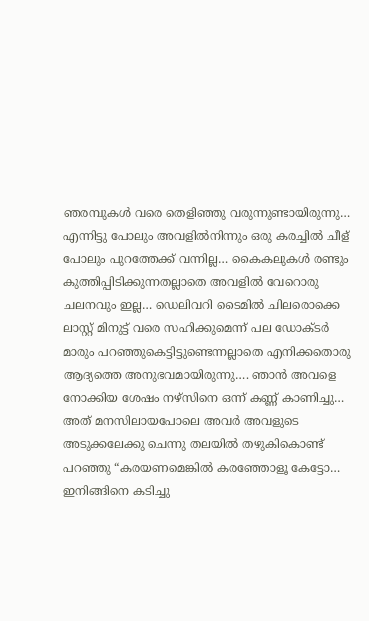ഞരമ്പുകൾ വരെ തെളിഞ്ഞു വരുന്നുണ്ടായിരുന്നു… എന്നിട്ടു പോലും അവളിൽനിന്നും ഒരു കരച്ചിൽ ചീള് പോലും പുറത്തേക്ക് വന്നില്ല… കൈകലുകൾ രണ്ടും കുത്തിപ്പിടിക്കുന്നതല്ലാതെ അവളിൽ വേറൊരു ചലനവും ഇല്ല… ഡെലിവറി ടൈമിൽ ചിലരൊക്കെ ലാസ്റ്റ് മിനുട്ട് വരെ സഹിക്കുമെന്ന് പല ഡോക്ടർ മാരും പറഞ്ഞുകെട്ടിട്ടുണ്ടെന്നല്ലാതെ എനിക്കതൊരു ആദ്യത്തെ അനുഭവമായിരുന്നു…. ഞാൻ അവളെ നോക്കിയ ശേഷം നഴ്സിനെ ഒന്ന് കണ്ണ് കാണിച്ചു… അത് മനസിലായപോലെ അവർ അവളുടെ അടുക്കലേക്കു ചെന്നു തലയിൽ തഴുകികൊണ്ട് പറഞ്ഞു “കരയണമെങ്കിൽ കരഞ്ഞോളൂ കേട്ടോ… ഇനിങ്ങിനെ കടിച്ചു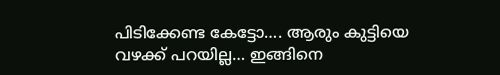പിടിക്കേണ്ട കേട്ടോ…. ആരും കുട്ടിയെ വഴക്ക് പറയില്ല… ഇങ്ങിനെ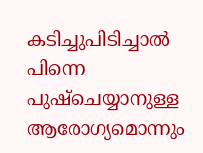കടിച്ചുപിടിച്ചാൽ പിന്നെ പുഷ്‌ചെയ്യാനുള്ള ആരോഗ്യമൊന്നും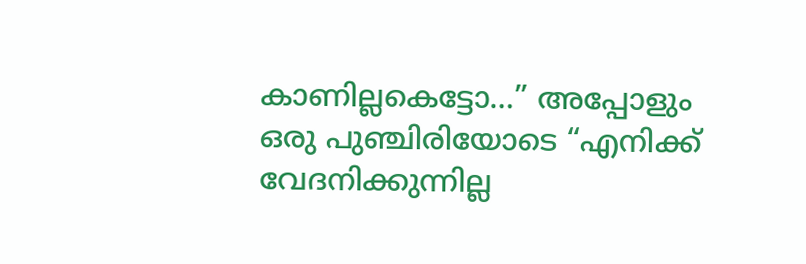കാണില്ലകെട്ടോ…” അപ്പോളും ഒരു പുഞ്ചിരിയോടെ “എനിക്ക് വേദനിക്കുന്നില്ല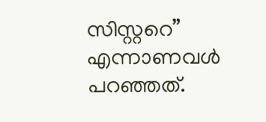സിസ്റ്ററെ” എന്നാണവൾ പറഞ്ഞത്.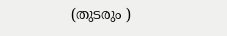(തുടരും )